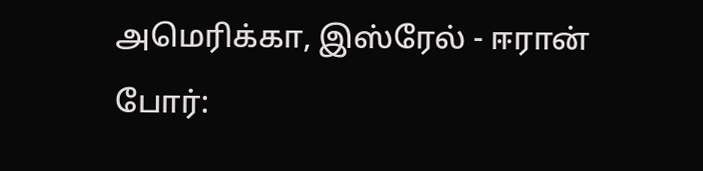அமெரிக்கா, இஸ்ரேல் - ஈரான் போர்: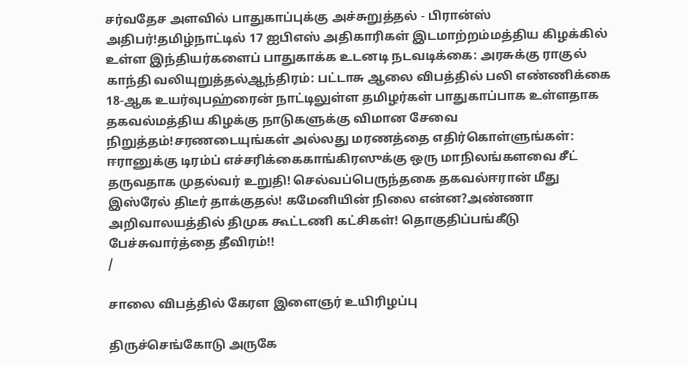சர்வதேச அளவில் பாதுகாப்புக்கு அச்சுறுத்தல் - பிரான்ஸ் அதிபர்!தமிழ்நாட்டில் 17 ஐபிஎஸ் அதிகாரிகள் இடமாற்றம்மத்திய கிழக்கில் உள்ள இந்தியர்களைப் பாதுகாக்க உடனடி நடவடிக்கை: அரசுக்கு ராகுல் காந்தி வலியுறுத்தல்ஆந்திரம்: பட்டாசு ஆலை விபத்தில் பலி எண்ணிக்கை 18-ஆக உயர்வுபஹ்ரைன் நாட்டிலுள்ள தமிழர்கள் பாதுகாப்பாக உள்ளதாக தகவல்மத்திய கிழக்கு நாடுகளுக்கு விமான சேவை நிறுத்தம்!சரணடையுங்கள் அல்லது மரணத்தை எதிர்கொள்ளுங்கள்: ஈரானுக்கு டிரம்ப் எச்சரிக்கைகாங்கிரஸுக்கு ஒரு மாநிலங்களவை சீட் தருவதாக முதல்வர் உறுதி! செல்வப்பெருந்தகை தகவல்ஈரான் மீது இஸ்ரேல் திடீர் தாக்குதல்! கமேனியின் நிலை என்ன?அண்ணா அறிவாலயத்தில் திமுக கூட்டணி கட்சிகள்! தொகுதிப்பங்கீடு பேச்சுவார்த்தை தீவிரம்!!
/

சாலை விபத்தில் கேரள இளைஞர் உயிரிழப்பு

திருச்செங்கோடு அருகே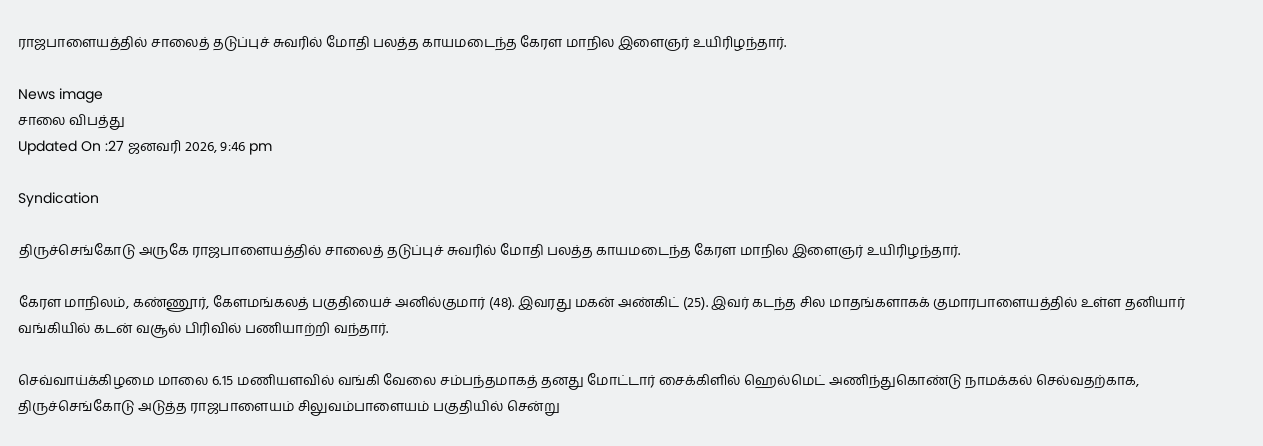ராஜபாளையத்தில் சாலைத் தடுப்புச் சுவரில் மோதி பலத்த காயமடைந்த கேரள மாநில இளைஞர் உயிரிழந்தார்.

News image
சாலை விபத்து
Updated On :27 ஜனவரி 2026, 9:46 pm

Syndication

திருச்செங்கோடு அருகே ராஜபாளையத்தில் சாலைத் தடுப்புச் சுவரில் மோதி பலத்த காயமடைந்த கேரள மாநில இளைஞர் உயிரிழந்தார்.

கேரள மாநிலம், கண்ணூர், கேளமங்கலத் பகுதியைச் அனில்குமார் (48). இவரது மகன் அண்கிட் (25). இவர் கடந்த சில மாதங்களாகக் குமாரபாளையத்தில் உள்ள தனியார் வங்கியில் கடன் வசூல் பிரிவில் பணியாற்றி வந்தார்.

செவ்வாய்க்கிழமை மாலை 6.15 மணியளவில் வங்கி வேலை சம்பந்தமாகத் தனது மோட்டார் சைக்கிளில் ஹெல்மெட் அணிந்துகொண்டு நாமக்கல் செல்வதற்காக, திருச்செங்கோடு அடுத்த ராஜபாளையம் சிலுவம்பாளையம் பகுதியில் சென்று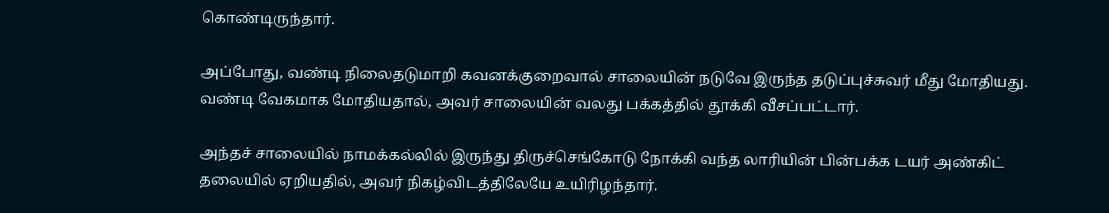கொண்டிருந்தார்.

அப்போது, வண்டி நிலைதடுமாறி கவனக்குறைவால் சாலையின் நடுவே இருந்த தடுப்புச்சுவர் மீது மோதியது. வண்டி வேகமாக மோதியதால், அவர் சாலையின் வலது பக்கத்தில் தூக்கி வீசப்பட்டார்.

அந்தச் சாலையில் நாமக்கல்லில் இருந்து திருச்செங்கோடு நோக்கி வந்த லாரியின் பின்பக்க டயர் அண்கிட் தலையில் ஏறியதில், அவர் நிகழ்விடத்திலேயே உயிரிழந்தார்.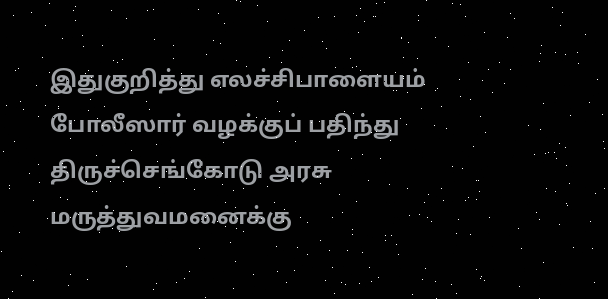இதுகுறித்து எலச்சிபாளையம் போலீஸார் வழக்குப் பதிந்து திருச்செங்கோடு அரசு மருத்துவமனைக்கு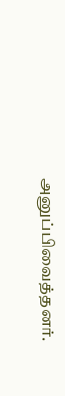அனுப்பிவைத்தனர்.